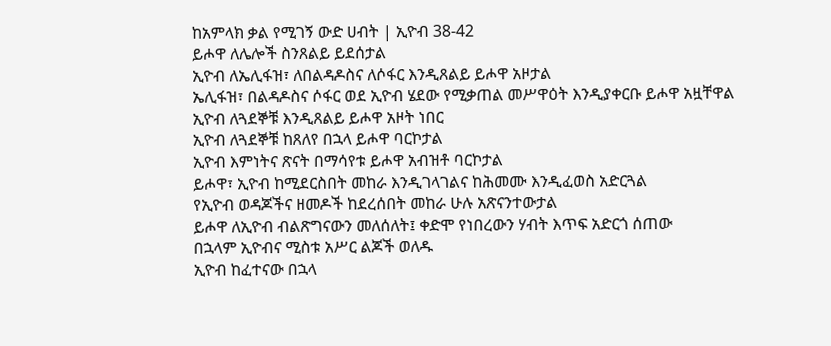ከአምላክ ቃል የሚገኝ ውድ ሀብት | ኢዮብ 38-42
ይሖዋ ለሌሎች ስንጸልይ ይደሰታል
ኢዮብ ለኤሊፋዝ፣ ለበልዳዶስና ለሶፋር እንዲጸልይ ይሖዋ አዞታል
ኤሊፋዝ፣ በልዳዶስና ሶፋር ወደ ኢዮብ ሄደው የሚቃጠል መሥዋዕት እንዲያቀርቡ ይሖዋ አዟቸዋል
ኢዮብ ለጓደኞቹ እንዲጸልይ ይሖዋ አዞት ነበር
ኢዮብ ለጓደኞቹ ከጸለየ በኋላ ይሖዋ ባርኮታል
ኢዮብ እምነትና ጽናት በማሳየቱ ይሖዋ አብዝቶ ባርኮታል
ይሖዋ፣ ኢዮብ ከሚደርስበት መከራ እንዲገላገልና ከሕመሙ እንዲፈወስ አድርጓል
የኢዮብ ወዳጆችና ዘመዶች ከደረሰበት መከራ ሁሉ አጽናንተውታል
ይሖዋ ለኢዮብ ብልጽግናውን መለሰለት፤ ቀድሞ የነበረውን ሃብት እጥፍ አድርጎ ሰጠው
በኋላም ኢዮብና ሚስቱ አሥር ልጆች ወለዱ
ኢዮብ ከፈተናው በኋላ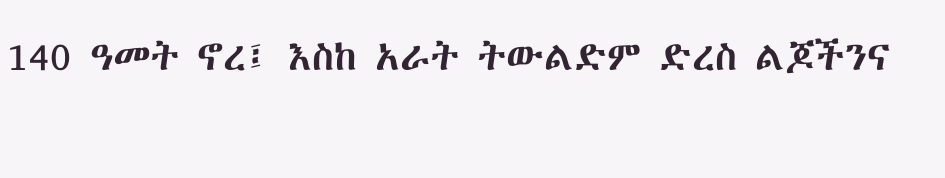140 ዓመት ኖረ፤ እስከ አራት ትውልድም ድረስ ልጆችንና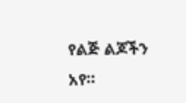የልጅ ልጆችን አየ።